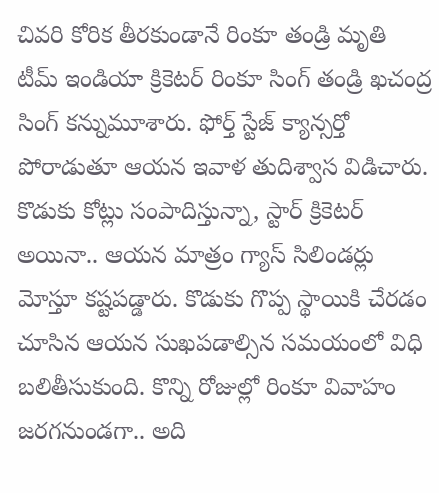చివరి కోరిక తీరకుండానే రింకూ తండ్రి మృతి
టీమ్ ఇండియా క్రికెటర్ రింకూ సింగ్ తండ్రి ఖచంద్ర సింగ్ కన్నుమూశారు. ఫోర్త్ స్టేజ్ క్యాన్సర్తో పోరాడుతూ ఆయన ఇవాళ తుదిశ్వాస విడిచారు. కొడుకు కోట్లు సంపాదిస్తున్నా, స్టార్ క్రికెటర్ అయినా.. ఆయన మాత్రం గ్యాస్ సిలిండర్లు మోస్తూ కష్టపడ్డారు. కొడుకు గొప్ప స్థాయికి చేరడం చూసిన ఆయన సుఖపడాల్సిన సమయంలో విధి బలితీసుకుంది. కొన్ని రోజుల్లో రింకూ వివాహం జరగనుండగా.. అది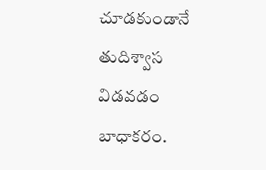చూడకుండానే తుదిశ్వాస విడవడం బాధాకరం.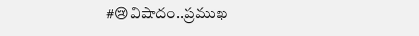#😢విషాదం..ప్రముఖ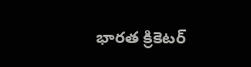భారత క్రికెటర్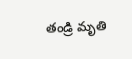తండ్రి మృతి